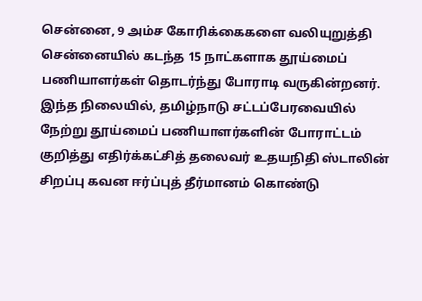சென்னை, 9 அம்ச கோரிக்கைகளை வலியுறுத்தி சென்னையில் கடந்த 15 நாட்களாக தூய்மைப் பணியாளர்கள் தொடர்ந்து போராடி வருகின்றனர். இந்த நிலையில், தமிழ்நாடு சட்டப்பேரவையில் நேற்று தூய்மைப் பணியாளர்களின் போராட்டம் குறித்து எதிர்க்கட்சித் தலைவர் உதயநிதி ஸ்டாலின் சிறப்பு கவன ஈர்ப்புத் தீர்மானம் கொண்டு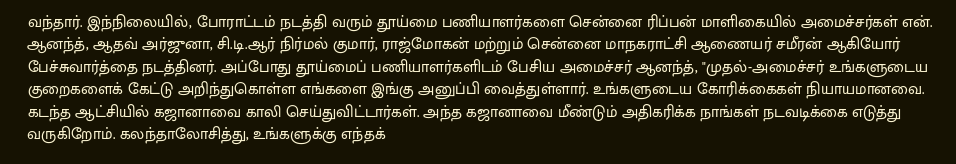வந்தார். இந்நிலையில், போராட்டம் நடத்தி வரும் தூய்மை பணியாளர்களை சென்னை ரிப்பன் மாளிகையில் அமைச்சர்கள் என். ஆனந்த், ஆதவ் அர்ஜுனா, சி.டி.ஆர் நிர்மல் குமார், ராஜ்மோகன் மற்றும் சென்னை மாநகராட்சி ஆணையர் சமீரன் ஆகியோர் பேச்சுவார்த்தை நடத்தினர். அப்போது தூய்மைப் பணியாளர்களிடம் பேசிய அமைச்சர் ஆனந்த், "முதல்-அமைச்சர் உங்களுடைய குறைகளைக் கேட்டு அறிந்துகொள்ள எங்களை இங்கு அனுப்பி வைத்துள்ளார். உங்களுடைய கோரிக்கைகள் நியாயமானவை. கடந்த ஆட்சியில் கஜானாவை காலி செய்துவிட்டார்கள். அந்த கஜானாவை மீண்டும் அதிகரிக்க நாங்கள் நடவடிக்கை எடுத்து வருகிறோம். கலந்தாலோசித்து, உங்களுக்கு எந்தக்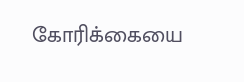கோரிக்கையை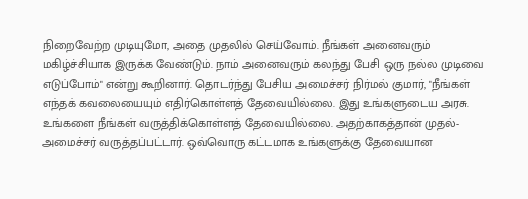நிறைவேற்ற முடியுமோ, அதை முதலில் செய்வோம். நீங்கள் அனைவரும் மகிழ்ச்சியாக இருக்க வேண்டும். நாம் அனைவரும் கலந்து பேசி ஒரு நல்ல முடிவை எடுப்போம்" என்று கூறினார். தொடர்ந்து பேசிய அமைச்சர் நிர்மல் குமார், "நீங்கள் எந்தக் கவலையையும் எதிர்கொள்ளத் தேவையில்லை. இது உங்களுடைய அரசு. உங்களை நீங்கள் வருத்திக்கொள்ளத் தேவையில்லை. அதற்காகத்தான் முதல்-அமைச்சர் வருத்தப்பட்டார். ஒவ்வொரு கட்டமாக உங்களுக்கு தேவையான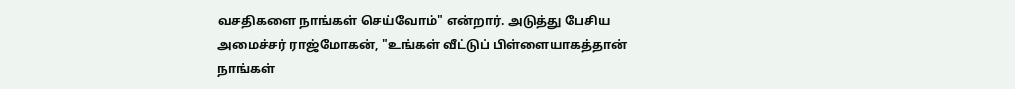வசதிகளை நாங்கள் செய்வோம்" என்றார். அடுத்து பேசிய அமைச்சர் ராஜ்மோகன், "உங்கள் வீட்டுப் பிள்ளையாகத்தான் நாங்கள்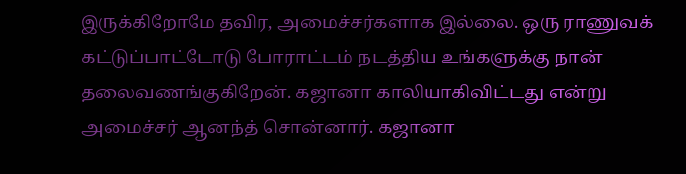இருக்கிறோமே தவிர, அமைச்சர்களாக இல்லை. ஒரு ராணுவக் கட்டுப்பாட்டோடு போராட்டம் நடத்திய உங்களுக்கு நான் தலைவணங்குகிறேன். கஜானா காலியாகிவிட்டது என்று அமைச்சர் ஆனந்த் சொன்னார். கஜானா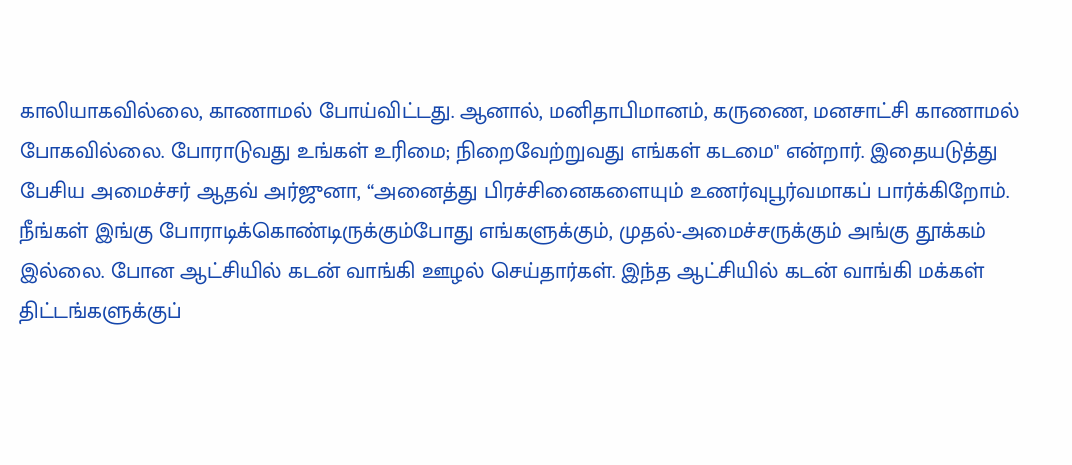காலியாகவில்லை, காணாமல் போய்விட்டது. ஆனால், மனிதாபிமானம், கருணை, மனசாட்சி காணாமல் போகவில்லை. போராடுவது உங்கள் உரிமை; நிறைவேற்றுவது எங்கள் கடமை" என்றார். இதையடுத்து பேசிய அமைச்சர் ஆதவ் அர்ஜுனா, “அனைத்து பிரச்சினைகளையும் உணர்வுபூர்வமாகப் பார்க்கிறோம். நீங்கள் இங்கு போராடிக்கொண்டிருக்கும்போது எங்களுக்கும், முதல்-அமைச்சருக்கும் அங்கு தூக்கம் இல்லை. போன ஆட்சியில் கடன் வாங்கி ஊழல் செய்தார்கள். இந்த ஆட்சியில் கடன் வாங்கி மக்கள் திட்டங்களுக்குப்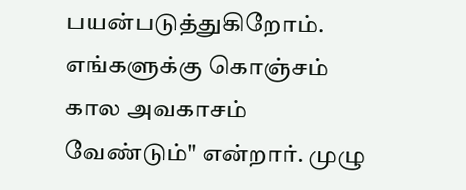பயன்படுத்துகிறோம். எங்களுக்கு கொஞ்சம் கால அவகாசம் வேண்டும்" என்றார். முழு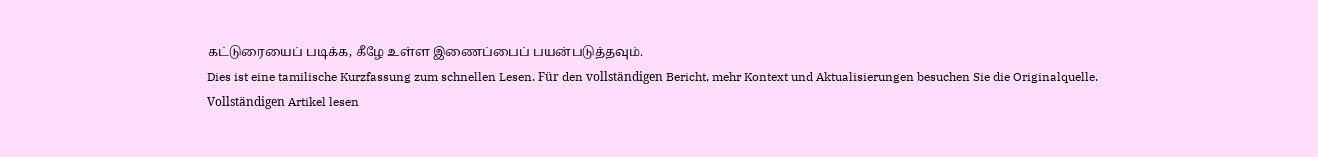கட்டுரையைப் படிக்க, கீழே உள்ள இணைப்பைப் பயன்படுத்தவும்.
Dies ist eine tamilische Kurzfassung zum schnellen Lesen. Für den vollständigen Bericht, mehr Kontext und Aktualisierungen besuchen Sie die Originalquelle.
Vollständigen Artikel lesen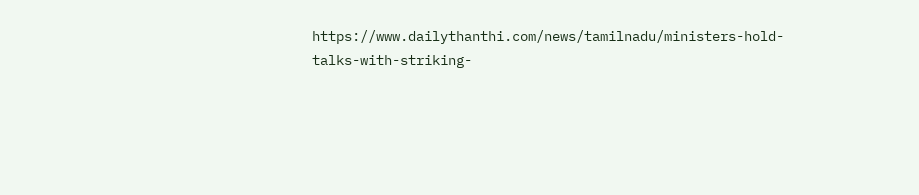https://www.dailythanthi.com/news/tamilnadu/ministers-hold-talks-with-striking-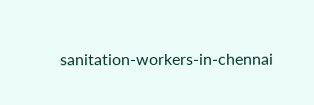sanitation-workers-in-chennai